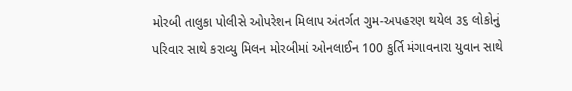મોરબી તાલુકા પોલીસે ઓપરેશન મિલાપ અંતર્ગત ગુમ-અપહરણ થયેલ ૩૬ લોકોનું પરિવાર સાથે કરાવ્યુ મિલન મોરબીમાં ઓનલાઈન 100 કુર્તિ મંગાવનારા યુવાન સાથે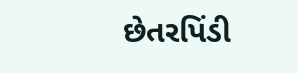છેતરપિંડી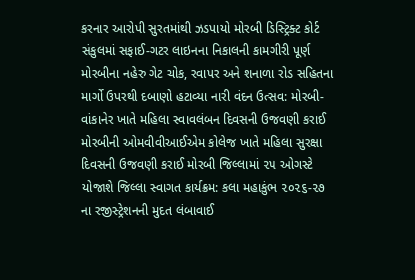કરનાર આરોપી સુરતમાંથી ઝડપાયો મોરબી ડિસ્ટ્રિક્ટ કોર્ટ સંકુલમાં સફાઈ-ગટર લાઇનના નિકાલની કામગીરી પૂર્ણ મોરબીના નહેરુ ગેટ ચોક, રવાપર અને શનાળા રોડ સહિતના માર્ગો ઉપરથી દબાણો હટાવ્યા નારી વંદન ઉત્સવ: મોરબી-વાંકાનેર ખાતે મહિલા સ્વાવલંબન દિવસની ઉજવણી કરાઈ મોરબીની ઓમવીવીઆઈએમ કોલેજ ખાતે મહિલા સુરક્ષા દિવસની ઉજવણી કરાઈ મોરબી જિલ્લામાં ૨૫ ઓગસ્ટે યોજાશે જિલ્લા સ્વાગત કાર્યક્રમ: કલા મહાકુંભ ૨૦૨૬-૨૭ ના રજીસ્ટ્રેશનની મુદત લંબાવાઈ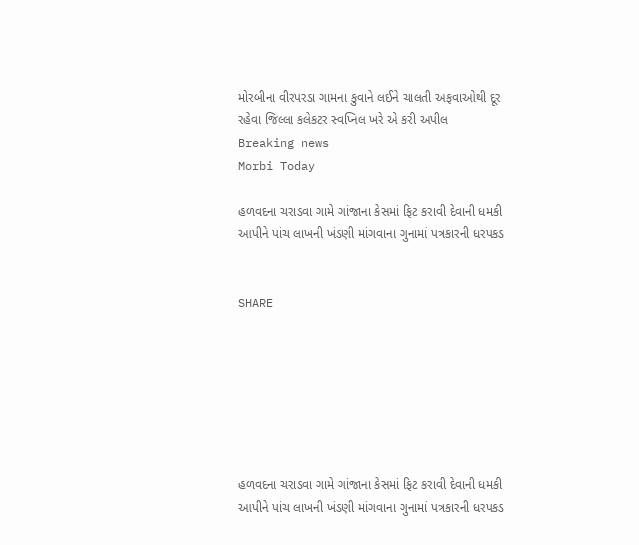મોરબીના વીરપરડા ગામના કુવાને લઈને ચાલતી અફવાઓથી દૂર રહેવા જિલ્લા કલેકટર સ્વપ્નિલ ખરે એ કરી અપીલ
Breaking news
Morbi Today

હળવદના ચરાડવા ગામે ગાંજાના કેસમાં ફિટ કરાવી દેવાની ધમકી આપીને પાંચ લાખની ખંડણી માંગવાના ગુનામાં પત્રકારની ધરપકડ


SHARE







હળવદના ચરાડવા ગામે ગાંજાના કેસમાં ફિટ કરાવી દેવાની ધમકી આપીને પાંચ લાખની ખંડણી માંગવાના ગુનામાં પત્રકારની ધરપકડ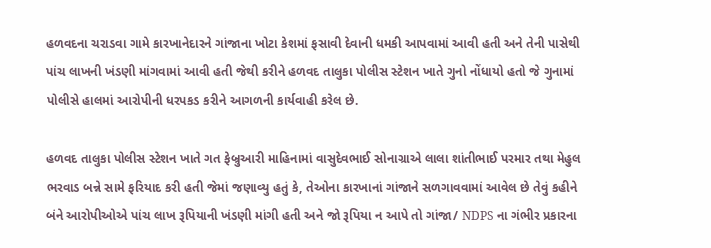હળવદના ચરાડવા ગામે કારખાનેદારને ગાંજાના ખોટા કેશમાં ફસાવી દેવાની ધમકી આપવામાં આવી હતી અને તેની પાસેથી પાંચ લાખની ખંડણી માંગવામાં આવી હતી જેથી કરીને હળવદ તાલુકા પોલીસ સ્ટેશન ખાતે ગુનો નોંધાયો હતો જે ગુનામાં પોલીસે હાલમાં આરોપીની ધરપકડ કરીને આગળની કાર્યવાહી કરેલ છે.

હળવદ તાલુકા પોલીસ સ્ટેશન ખાતે ગત ફેબ્રુઆરી માહિનામાં વાસુદેવભાઈ સોનાગ્રાએ લાલા શાંતીભાઈ પરમાર તથા મેહુલ ભરવાડ બન્ને સામે ફરિયાદ કરી હતી જેમાં જણાવ્યુ હતું કે, તેઓના કારખાનાં ગાંજાને સળગાવવામાં આવેલ છે તેવું કહીને બંને આરોપીઓએ પાંચ લાખ રૂપિયાની ખંડણી માંગી હતી અને જો રૂપિયા ન આપે તો ગાંજા/ NDPS ના ગંભીર પ્રકારના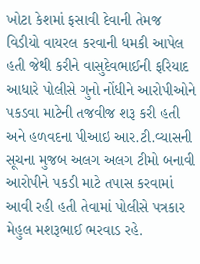ખોટા કેશમાં ફસાવી દેવાની તેમજ વિડીયો વાયરલ કરવાની ધમકી આપેલ હતી જેથી કરીને વાસુદેવભાઈની ફરિયાદ આધારે પોલીસે ગુનો નોંધીને આરોપીઓને પકડવા માટેની તજવીજ શરૂ કરી હતી અને હળવદના પીઆઇ આર.ટી.વ્યાસની સૂચના મુજબ અલગ અલગ ટીમો બનાવી આરોપીને પકડી માટે તપાસ કરવામાં આવી રહી હતી તેવામાં પોલીસે પત્રકાર મેહુલ મશરૂભાઈ ભરવાડ રહે.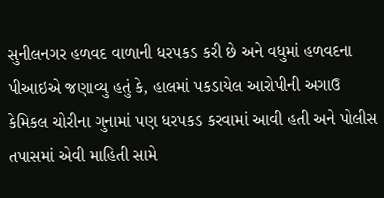સુનીલનગર હળવદ વાળાની ધરપકડ કરી છે અને વધુમાં હળવદના પીઆઇએ જણાવ્યુ હતું કે, હાલમાં પકડાયેલ આરોપીની અગાઉ કેમિકલ ચોરીના ગુનામાં પણ ધરપકડ કરવામાં આવી હતી અને પોલીસ તપાસમાં એવી માહિતી સામે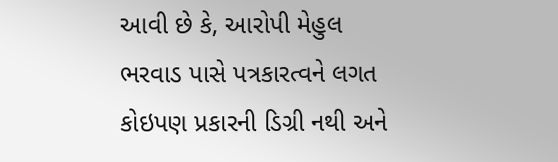આવી છે કે, આરોપી મેહુલ ભરવાડ પાસે પત્રકારત્વને લગત કોઇપણ પ્રકારની ડિગ્રી નથી અને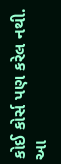કોઈ કોર્સ પણ કરેલ નથી. આ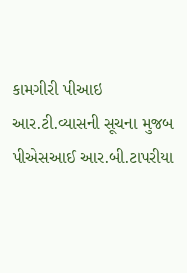કામગીરી પીઆઇ આર.ટી.વ્યાસની સૂચના મુજબ પીએસઆઈ આર.બી.ટાપરીયા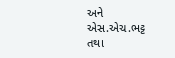અને એસ.એચ.ભટ્ટ તથા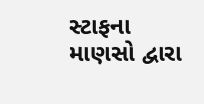સ્ટાફના માણસો દ્વારા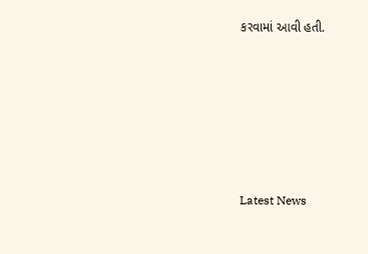કરવામાં આવી હતી.






Latest News